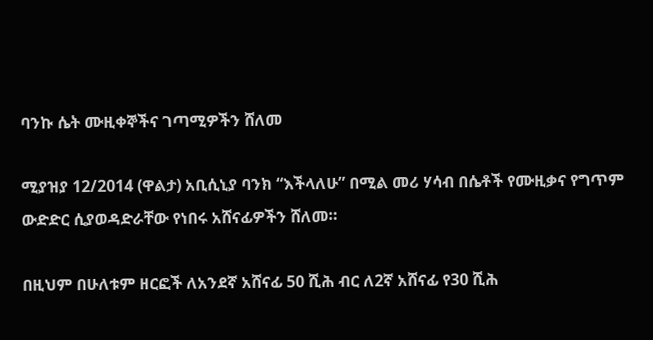ባንኩ ሴት ሙዚቀኞችና ገጣሚዎችን ሸለመ

ሚያዝያ 12/2014 (ዋልታ) አቢሲኒያ ባንክ “እችላለሁ” በሚል መሪ ሃሳብ በሴቶች የሙዚቃና የግጥም ውድድር ሲያወዳድራቸው የነበሩ አሸናፊዎችን ሸለመ።

በዚህም በሁለቱም ዘርፎች ለአንደኛ አሸናፊ 50 ሺሕ ብር ለ2ኛ አሸናፊ የ30 ሺሕ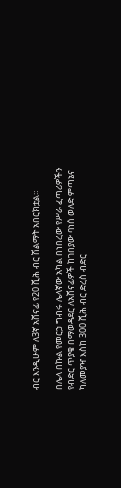ብር እንዲሁም ለ3ኛ አሸናፊ የ20 ሺሕ ብር ሽልማት አበርክቷል።

በሌላ በኩል የመርኃ ግብሩ ሌላኛው አካል በነበረው የሥራ ፈጣሪዎችን የብድር ጥያቄ በማወዳደር ለአሸናፊዎች ከገበያው ባነሰ ወለድ ምጣኔና ካለመያዣ እስከ 300 ሺሕ ብር ድረስ ብድር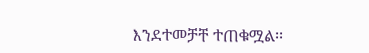እንደተመቻቸ ተጠቁሟል፡፡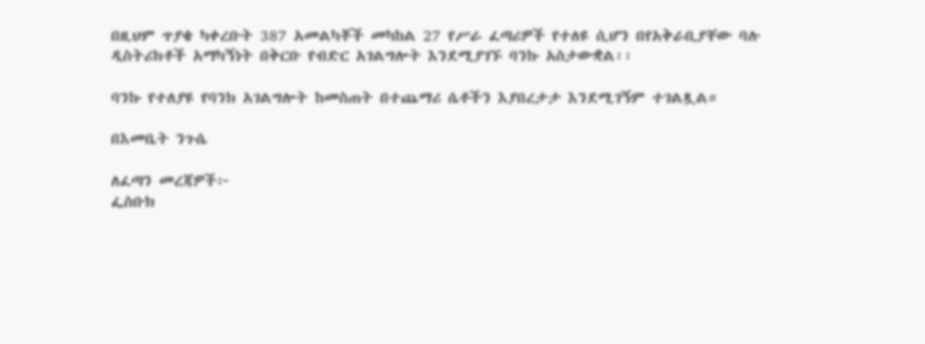በዚህም ጥያቄ ካቀረቡት 387 አመልካቾች መካከል 27 የሥራ ፈጣሪዎች የተለዩ ሲሆን በየአቅራቢያቸው ባሉ ዲስትሪክቶች አማካኝነት በቅርቡ የብድር አገልግሎት እንደሚያገኙ ባንኩ አስታውቋል፡፡

ባንኩ የተለያዩ የባንክ አገልግሎት ከመስጠት በተጨማሪ ሴቶችን እያበረታታ እንደሚገኝም ተገልጿል።

በእመቤት ንጉሴ

ለፈጣን መረጃዎች፦
ፌስቡክ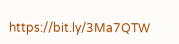https://bit.ly/3Ma7QTW